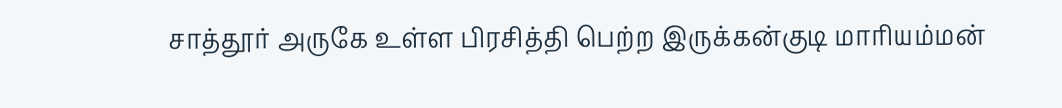சாத்தூர் அருகே உள்ள பிரசித்தி பெற்ற இருக்கன்குடி மாரியம்மன்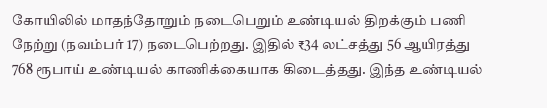கோயிலில் மாதந்தோறும் நடைபெறும் உண்டியல் திறக்கும் பணி நேற்று (நவம்பர் 17) நடைபெற்றது. இதில் ₹34 லட்சத்து 56 ஆயிரத்து 768 ரூபாய் உண்டியல் காணிக்கையாக கிடைத்தது. இந்த உண்டியல்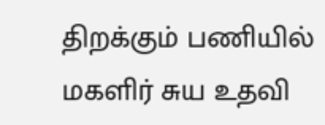திறக்கும் பணியில் மகளிர் சுய உதவி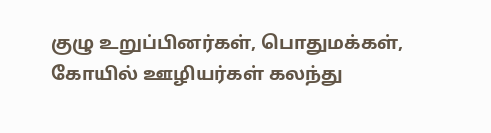குழு உறுப்பினர்கள், பொதுமக்கள், கோயில் ஊழியர்கள் கலந்து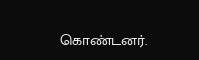கொண்டனர்.